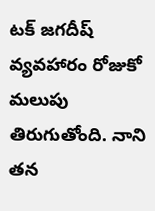టక్ జగదీష్ వ్యవహారం రోజుకో మలుపు తిరుగుతోంది. నాని తన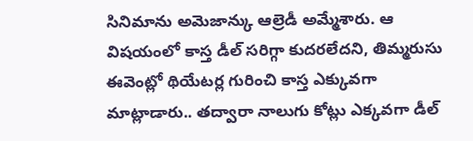సినిమాను అమెజాన్కు ఆల్రెడీ అమ్మేశారు. ఆ విషయంలో కాస్త డీల్ సరిగ్గా కుదరలేదని, తిమ్మరుసు ఈవెంట్లో థియేటర్ల గురించి కాస్త ఎక్కువగా మాట్లాడారు.. తద్వారా నాలుగు కోట్లు ఎక్కవగా డీల్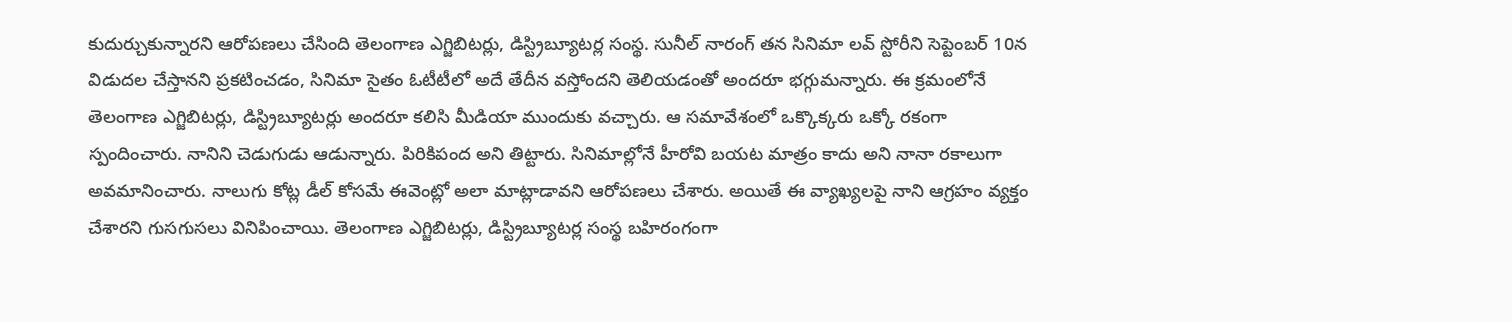కుదుర్చుకున్నారని ఆరోపణలు చేసింది తెలంగాణ ఎగ్జిబిటర్లు, డిస్ట్రిబ్యూటర్ల సంస్థ. సునీల్ నారంగ్ తన సినిమా లవ్ స్టోరీని సెప్టెంబర్ 10న విడుదల చేస్తానని ప్రకటించడం, సినిమా సైతం ఓటీటీలో అదే తేదీన వస్తోందని తెలియడంతో అందరూ భగ్గుమన్నారు. ఈ క్రమంలోనే తెలంగాణ ఎగ్జిబిటర్లు, డిస్ట్రిబ్యూటర్లు అందరూ కలిసి మీడియా ముందుకు వచ్చారు. ఆ సమావేశంలో ఒక్కొక్కరు ఒక్కో రకంగా స్పందించారు. నానిని చెడుగుడు ఆడున్నారు. పిరికిపంద అని తిట్టారు. సినిమాల్లోనే హీరోవి బయట మాత్రం కాదు అని నానా రకాలుగా అవమానించారు. నాలుగు కోట్ల డీల్ కోసమే ఈవెంట్లో అలా మాట్లాడావని ఆరోపణలు చేశారు. అయితే ఈ వ్యాఖ్యలపై నాని ఆగ్రహం వ్యక్తం చేశారని గుసగుసలు వినిపించాయి. తెలంగాణ ఎగ్జిబిటర్లు, డిస్ట్రిబ్యూటర్ల సంస్థ బహిరంగంగా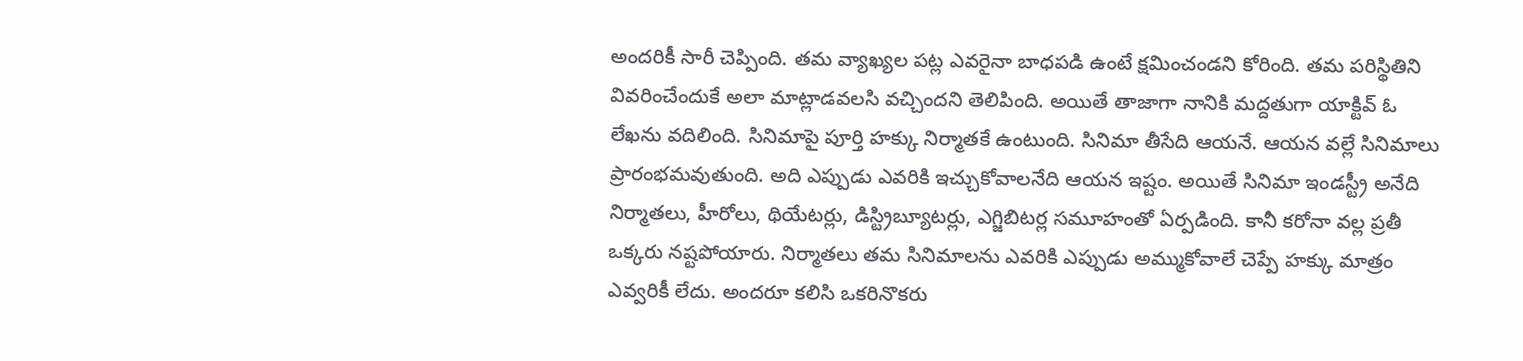అందరికీ సారీ చెప్పింది. తమ వ్యాఖ్యల పట్ల ఎవరైనా బాధపడి ఉంటే క్షమించండని కోరింది. తమ పరిస్థితిని వివరించేందుకే అలా మాట్లాడవలసి వచ్చిందని తెలిపింది. అయితే తాజాగా నానికి మద్దతుగా యాక్టివ్ ఓ లేఖను వదిలింది. సినిమాపై పూర్తి హక్కు నిర్మాతకే ఉంటుంది. సినిమా తీసేది ఆయనే. ఆయన వల్లే సినిమాలు ప్రారంభమవుతుంది. అది ఎప్పుడు ఎవరికి ఇచ్చుకోవాలనేది ఆయన ఇష్టం. అయితే సినిమా ఇండస్ట్రీ అనేది నిర్మాతలు, హీరోలు, థియేటర్లు, డిస్ట్రిబ్యూటర్లు, ఎగ్జిబిటర్ల సమూహంతో ఏర్పడింది. కానీ కరోనా వల్ల ప్రతీ ఒక్కరు నష్టపోయారు. నిర్మాతలు తమ సినిమాలను ఎవరికి ఎప్పుడు అమ్ముకోవాలే చెప్పే హక్కు మాత్రం ఎవ్వరికీ లేదు. అందరూ కలిసి ఒకరినొకరు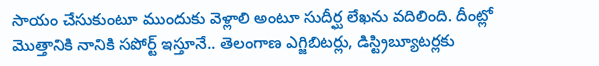సాయం చేసుకుంటూ ముందుకు వెళ్లాలి అంటూ సుదీర్ఘ లేఖను వదిలింది. దీంట్లో మొత్తానికి నానికి సపోర్ట్ ఇస్తూనే.. తెలంగాణ ఎగ్జిబిటర్లు, డిస్ట్రిబ్యూటర్లకు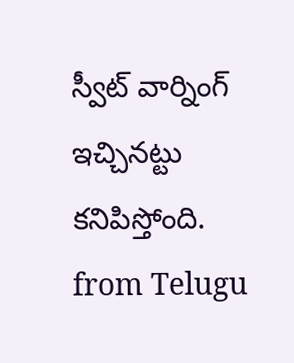స్వీట్ వార్నింగ్ ఇచ్చినట్టు కనిపిస్తోంది.
from Telugu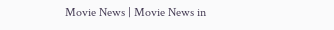Movie News | Movie News in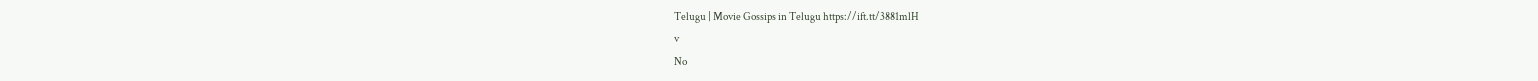Telugu | Movie Gossips in Telugu https://ift.tt/3881mlH
v
No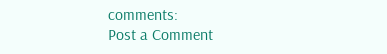comments:
Post a Comment